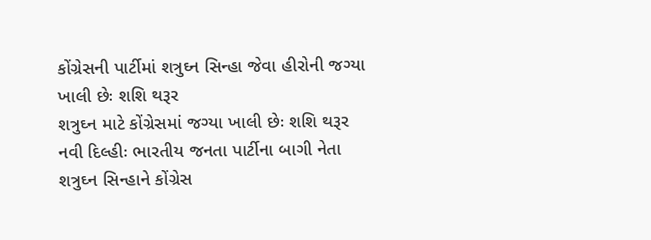કોંગ્રેસની પાર્ટીમાં શત્રુઘ્ન સિન્હા જેવા હીરોની જગ્યા ખાલી છેઃ શશિ થરૂર
શત્રુઘ્ન માટે કોંગ્રેસમાં જગ્યા ખાલી છેઃ શશિ થરૂર
નવી દિલ્હીઃ ભારતીય જનતા પાર્ટીના બાગી નેતા શત્રુઘ્ન સિન્હાને કોંગ્રેસ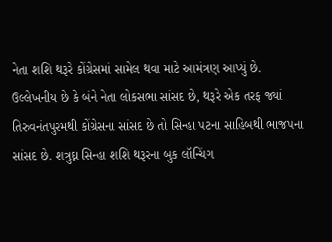નેતા શશિ થરૂરે કોંગ્રેસમાં સામેલ થવા માટે આમંત્રણ આપ્યું છે. ઉલ્લેખનીય છે કે બંને નેતા લોકસભા સાંસદ છે, થરૂરે એક તરફ જ્યાં તિરુવનંતપુરમથી કોંગ્રેસના સાંસદ છે તો સિન્હા પટના સાહિબથી ભાજપના સાંસદ છે. શત્રુઘ્ન સિન્હા શશિ થરૂરના બુક લૉન્ચિંગ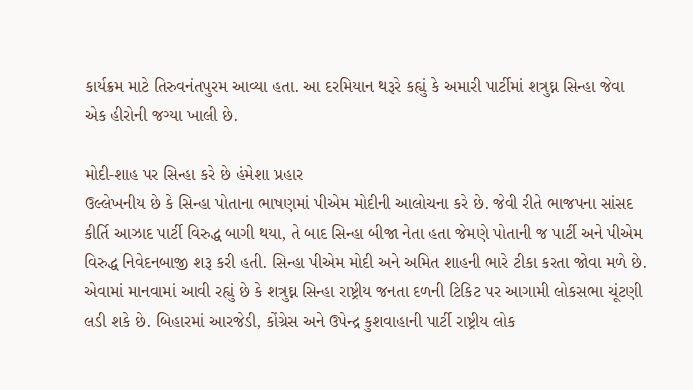કાર્યક્રમ માટે તિરુવનંતપુરમ આવ્યા હતા. આ દરમિયાન થરૂરે કહ્યું કે અમારી પાર્ટીમાં શત્રુઘ્ન સિન્હા જેવા એક હીરોની જગ્યા ખાલી છે.

મોદી-શાહ પર સિન્હા કરે છે હંમેશા પ્રહાર
ઉલ્લેખનીય છે કે સિન્હા પોતાના ભાષણમાં પીએમ મોદીની આલોચના કરે છે. જેવી રીતે ભાજપના સાંસદ કીર્તિ આઝાદ પાર્ટી વિરુદ્ધ બાગી થયા, તે બાદ સિન્હા બીજા નેતા હતા જેમણે પોતાની જ પાર્ટી અને પીએમ વિરુદ્ધ નિવેદનબાજી શરૂ કરી હતી. સિન્હા પીએમ મોદી અને અમિત શાહની ભારે ટીકા કરતા જોવા મળે છે. એવામાં માનવામાં આવી રહ્યું છે કે શત્રુઘ્ન સિન્હા રાષ્ટ્રીય જનતા દળની ટિકિટ પર આગામી લોકસભા ચૂંટણી લડી શકે છે. બિહારમાં આરજેડી, કોંગ્રેસ અને ઉપેન્દ્ર કુશવાહાની પાર્ટી રાષ્ટ્રીય લોક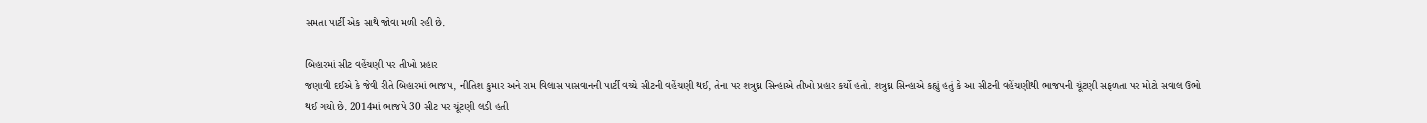સમતા પાર્ટી એક સાથે જોવા મળી રહી છે.

બિહારમાં સીટ વહેંચણી પર તીખો પ્રહાર
જણાવી દઈએ કે જેવી રીતે બિહારમાં ભાજપ, નીતિશ કુમાર અને રામ વિલાસ પાસવાનની પાર્ટી વચ્ચે સીટની વહેંચણી થઈ, તેના પર શત્રુઘ્ન સિન્હાએ તીખો પ્રહાર કર્યો હતો. શત્રુઘ્ન સિન્હાએ કહ્યું હતું કે આ સીટની વહેંચણીથી ભાજપની ચૂંટણી સફળતા પર મોટો સવાલ ઉભો થઈ ગયો છે. 2014માં ભાજપે 30 સીટ પર ચૂંટણી લડી હતી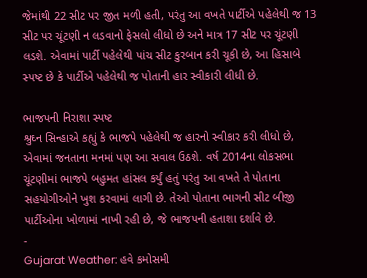જેમાંથી 22 સીટ પર જીત મળી હતી, પરંતુ આ વખતે પાર્ટીએ પહેલેથી જ 13 સીટ પર ચૂંટણી ન લડવાનો ફેસલો લીધો છે અને માત્ર 17 સીટ પર ચૂંટણી લડશે. એવામાં પાર્ટી પહેલેથી પાંચ સીટ કુરબાન કરી ચૂકી છે, આ હિસાબે સ્પષ્ટ છે કે પાર્ટીએ પહેલેથી જ પોતાની હાર સ્વીકારી લીધી છે.

ભાજપની નિરાશા સ્પષ્ટ
શ્રુઘ્ન સિન્હાએ કહ્યું કે ભાજપે પહેલેથી જ હારનો સ્વીકાર કરી લીધો છે, એવામાં જનતાના મનમાં પણ આ સવાલ ઉઠશે. વર્ષ 2014ના લોકસભા ચૂંટણીમાં ભાજપે બહુમત હાંસલ કર્યું હતું પરંતુ આ વખતે તે પોતાના સહયોગીઓને ખુશ કરવામાં લાગી છે. તેઓ પોતાના ભાગની સીટ બીજી પાર્ટીઓના ખોળામાં નાખી રહી છે, જે ભાજપની હતાશા દર્શાવે છે.
-
Gujarat Weather: હવે કમોસમી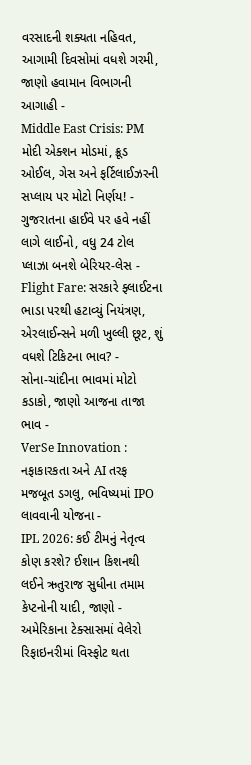વરસાદની શક્યતા નહિવત, આગામી દિવસોમાં વધશે ગરમી, જાણો હવામાન વિભાગની આગાહી -
Middle East Crisis: PM મોદી એક્શન મોડમાં, ક્રૂડ ઓઈલ, ગેસ અને ફર્ટિલાઈઝરની સપ્લાય પર મોટો નિર્ણય! -
ગુજરાતના હાઈવે પર હવે નહીં લાગે લાઈનો, વધુ 24 ટોલ પ્લાઝા બનશે બેરિયર-લેસ -
Flight Fare: સરકારે ફ્લાઈટના ભાડા પરથી હટાવ્યું નિયંત્રણ, એરલાઈન્સને મળી ખુલ્લી છૂટ, શું વધશે ટિકિટના ભાવ? -
સોના-ચાંદીના ભાવમાં મોટો કડાકો, જાણો આજના તાજા ભાવ -
VerSe Innovation : નફાકારકતા અને AI તરફ મજબૂત ડગલુ, ભવિષ્યમાં IPO લાવવાની યોજના -
IPL 2026: કઈ ટીમનું નેતૃત્વ કોણ કરશે? ઈશાન કિશનથી લઈને ઋતુરાજ સુધીના તમામ કેપ્ટનોની યાદી, જાણો -
અમેરિકાના ટેક્સાસમાં વેલેરો રિફાઇનરીમાં વિસ્ફોટ થતા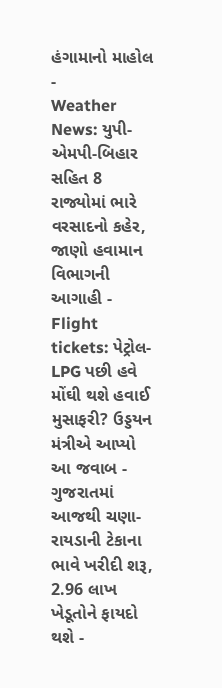હંગામાનો માહોલ -
Weather News: યુપી-એમપી-બિહાર સહિત 8 રાજ્યોમાં ભારે વરસાદનો કહેર, જાણો હવામાન વિભાગની આગાહી -
Flight tickets: પેટ્રોલ-LPG પછી હવે મોંઘી થશે હવાઈ મુસાફરી? ઉડ્ડયન મંત્રીએ આપ્યો આ જવાબ -
ગુજરાતમાં આજથી ચણા-રાયડાની ટેકાના ભાવે ખરીદી શરૂ, 2.96 લાખ ખેડૂતોને ફાયદો થશે -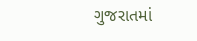ગુજરાતમાં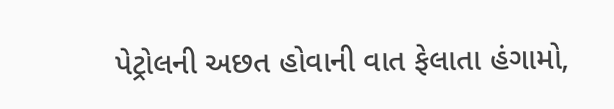પેટ્રોલની અછત હોવાની વાત ફેલાતા હંગામો,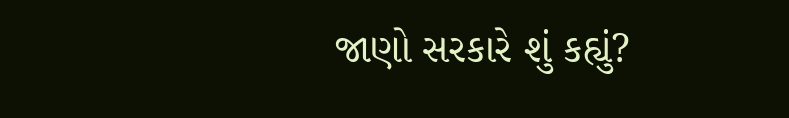જાણો સરકારે શું કહ્યું?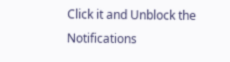Click it and Unblock the Notifications